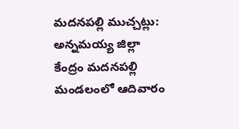మదనపల్లి ముచ్చట్లు:
అన్నమయ్య జిల్లా కేంద్రం మదనపల్లి మండలంలో ఆదివారం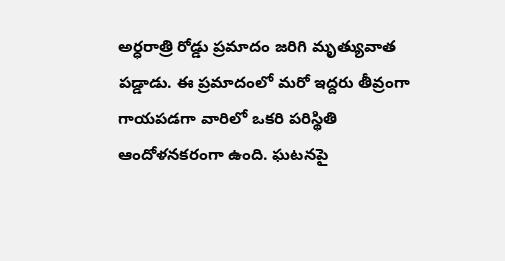అర్ధరాత్రి రోడ్డు ప్రమాదం జరిగి మృత్యువాత పడ్డాడు. ఈ ప్రమాదంలో మరో ఇద్దరు తీవ్రంగా గాయపడగా వారిలో ఒకరి పరిస్థితి ఆందోళనకరంగా ఉంది. ఘటనపై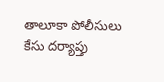తాలూకా పోలీసులు కేసు దర్యాప్తు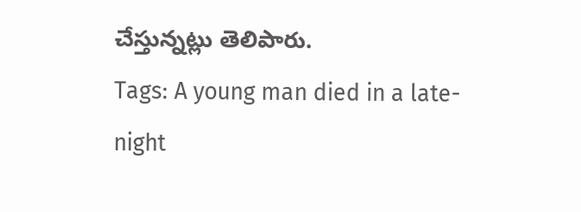చేస్తున్నట్లు తెలిపారు.
Tags: A young man died in a late-night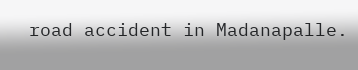road accident in Madanapalle.